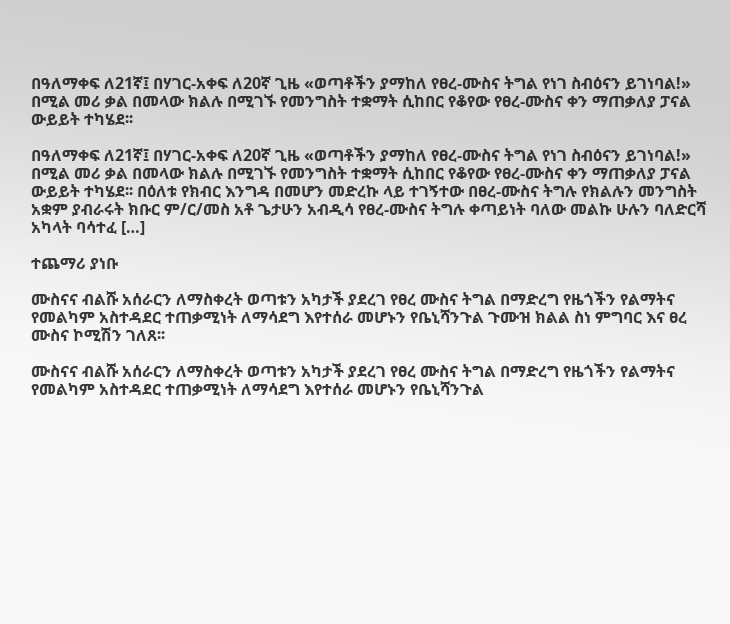በዓለማቀፍ ለ21ኛ፤ በሃገር-አቀፍ ለ20ኛ ጊዜ «ወጣቶችን ያማከለ የፀረ-ሙስና ትግል የነገ ስብዕናን ይገነባል!» በሚል መሪ ቃል በመላው ክልሉ በሚገኙ የመንግስት ተቋማት ሲከበር የቆየው የፀረ-ሙስና ቀን ማጠቃለያ ፓናል ውይይት ተካሄደ፡፡

በዓለማቀፍ ለ21ኛ፤ በሃገር-አቀፍ ለ20ኛ ጊዜ «ወጣቶችን ያማከለ የፀረ-ሙስና ትግል የነገ ስብዕናን ይገነባል!» በሚል መሪ ቃል በመላው ክልሉ በሚገኙ የመንግስት ተቋማት ሲከበር የቆየው የፀረ-ሙስና ቀን ማጠቃለያ ፓናል ውይይት ተካሄደ፡፡ በዕለቱ የክብር እንግዳ በመሆን መድረኩ ላይ ተገኝተው በፀረ-ሙስና ትግሉ የክልሉን መንግስት አቋም ያብራሩት ክቡር ም/ር/መስ አቶ ጌታሁን አብዲሳ የፀረ-ሙስና ትግሉ ቀጣይነት ባለው መልኩ ሁሉን ባለድርሻ አካላት ባሳተፈ […]

ተጨማሪ ያነቡ

ሙስናና ብልሹ አሰራርን ለማስቀረት ወጣቱን አካታች ያደረገ የፀረ ሙስና ትግል በማድረግ የዜጎችን የልማትና የመልካም አስተዳደር ተጠቃሚነት ለማሳደግ እየተሰራ መሆኑን የቤኒሻንጉል ጉሙዝ ክልል ስነ ምግባር እና ፀረ ሙስና ኮሚሽን ገለጸ፡፡

ሙስናና ብልሹ አሰራርን ለማስቀረት ወጣቱን አካታች ያደረገ የፀረ ሙስና ትግል በማድረግ የዜጎችን የልማትና የመልካም አስተዳደር ተጠቃሚነት ለማሳደግ እየተሰራ መሆኑን የቤኒሻንጉል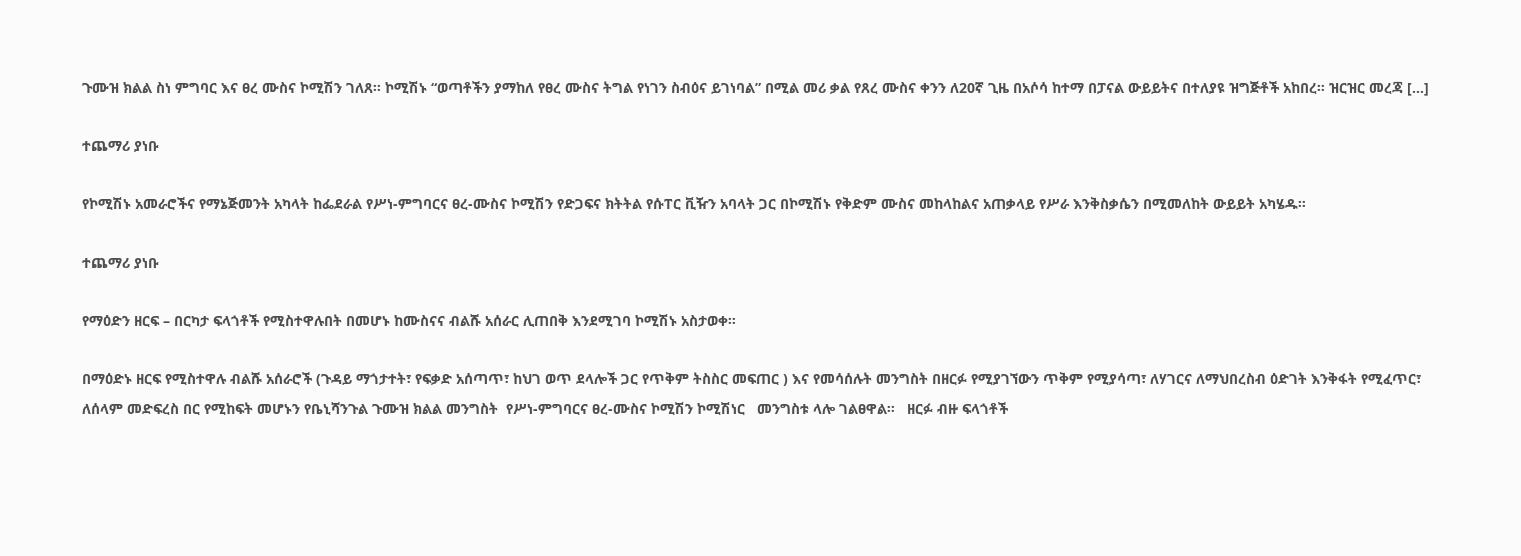ጉሙዝ ክልል ስነ ምግባር እና ፀረ ሙስና ኮሚሽን ገለጸ፡፡ ኮሚሽኑ “ወጣቶችን ያማከለ የፀረ ሙስና ትግል የነገን ስብዕና ይገነባል” በሚል መሪ ቃል የጸረ ሙስና ቀንን ለ20ኛ ጊዜ በአሶሳ ከተማ በፓናል ውይይትና በተለያዩ ዝግጅቶች አከበረ። ዝርዝር መረጃ […]

ተጨማሪ ያነቡ

የኮሚሽኑ አመራሮችና የማኔጅመንት አካላት ከፌደራል የሥነ-ምግባርና ፀረ-ሙስና ኮሚሽን የድጋፍና ክትትል የሱፐር ቪዥን አባላት ጋር በኮሚሽኑ የቅድም ሙስና መከላከልና አጠቃላይ የሥራ እንቅስቃሴን በሚመለከት ውይይት አካሄዱ፡፡

ተጨማሪ ያነቡ

የማዕድን ዘርፍ – በርካታ ፍላጎቶች የሚስተዋሉበት በመሆኑ ከሙስናና ብልሹ አሰራር ሊጠበቅ እንደሚገባ ኮሚሽኑ አስታወቀ፡፡

በማዕድኑ ዘርፍ የሚስተዋሉ ብልሹ አሰራሮች (ጉዳይ ማጎታተት፣ የፍቃድ አሰጣጥ፣ ከህገ ወጥ ደላሎች ጋር የጥቅም ትስስር መፍጠር ) እና የመሳሰሉት መንግስት በዘርፉ የሚያገኘውን ጥቅም የሚያሳጣ፣ ለሃገርና ለማህበረስብ ዕድገት እንቅፋት የሚፈጥር፣ ለሰላም መድፍረስ በር የሚከፍት መሆኑን የቤኒሻንጉል ጉሙዝ ክልል መንግስት  የሥነ-ምግባርና ፀረ-ሙስና ኮሚሽን ኮሚሽነር   መንግስቱ ላሎ ገልፀዋል፡፡   ዘርፉ ብዙ ፍላጎቶች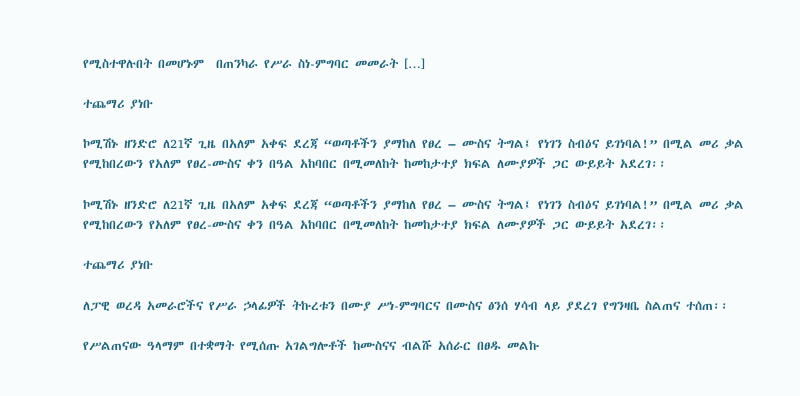የሚስተዋሉበት በመሆኑም  በጠንካራ የሥራ ስነ-ምግባር መመራት […]

ተጨማሪ ያነቡ

ኮሚሽኑ ዘንድሮ ለ21ኛ ጊዜ በአለም አቀፍ ደረጃ “ወጣቶችን ያማከለ የፀረ – ሙስና ትግል፤ የነገን ስብዕና ይገነባል!” በሚል መሪ ቃል የሚከበረውን የአለም የፀረ-ሙስና ቀን በዓል አከባበር በሚመለከት ከመከታተያ ክፍል ለሙያዎች ጋር ውይይት አደረገ፡፡

ኮሚሽኑ ዘንድሮ ለ21ኛ ጊዜ በአለም አቀፍ ደረጃ “ወጣቶችን ያማከለ የፀረ – ሙስና ትግል፤ የነገን ስብዕና ይገነባል!” በሚል መሪ ቃል የሚከበረውን የአለም የፀረ-ሙስና ቀን በዓል አከባበር በሚመለከት ከመከታተያ ክፍል ለሙያዎች ጋር ውይይት አደረገ፡፡

ተጨማሪ ያነቡ

ለፓዊ ወረዳ አመራሮችና የሥራ ኃላፊዎች ትኩረቱን በሙያ ሥነ-ምግባርና በሙስና ፅንሰ ሃሳብ ላይ ያደረገ የግንዛቤ ስልጠና ተሰጠ፡፡

የሥልጠናው ዓላማም በተቋማት የሚሰጡ አገልግሎቶች ከሙስናና ብልሹ አሰራር በፀዱ መልኩ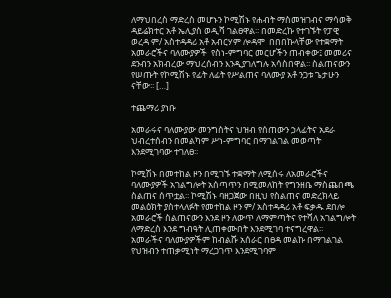ለማህበረስ ማድረስ መሆኑን ኮሚሽኑ የሐብት ማስመዝገብና ማሳወቅ ዳይሬክተር አቶ ኤሊያስ ወዲሻ ገልፀዋል፡፡ በመድረኩ የተገኙት የፓዊ ወረዳ ም/ አስተዳዳሪ አቶ አብርሃም ሎዳሞ  በበበኩላቸው የተቋማት አመራሮችና ባለሙያዎች  የስነ-ምግባር መርሆችን ጠብቀው፤ መመሪና ደንብን አክብረው ማህረሰብን እንዲያገለግሉ አሳስበዋል፡፡ ስልጠናውን የሠጡት የኮሚሽኑ የፊት ለፊት የሥልጠና ባለሙያ አቶ ንጋቱ ጌታሁን ናቸው፡፡ […]

ተጨማሪ ያነቡ

አመራሩና ባለሙያው መንግስትና ህዝብ የሰጠውን ኃላፊትና አደራ ህብረተሰብን በመልካም ሥነ-ምግባር በማገልገል መወጣት እንደሚገባው ተገለፀ፡፡

ኮሚሽኑ በመተከል ዞን በሚገኙ ተቋማት ለሚሰሩ ለአመራሮችና ባለሙያዎች አገልግሎት አሰጣጥን በሚመለከት የግንዘቤ ማስጨበጫ ስልጠና ሰጥቷል፡፡ ኮሚሽኑ ባዘጋጀው በዚህ የስልጠና መድረክላይ መልዕክት ያስተላለፉት የመተከል ዞን ም/ አስተዳዳሪ አቶ ፍቃዱ ደበሎ አመራሮች ስልጠናውን እንደ ዞን ለውጥ ለማምጣትና የተሻለ አገልግሎት ለማድረስ እንደ ግብዓት ሊጠቀሙበት እንደሚገባ ተናግረዋል፡፡ አመራችና ባለሙያዎችም ከብልሹ አሰራር በፀዳ መልኩ በማገልገል የህዝብን ተጠቃሚነት ማረጋገጥ እንደሚገባም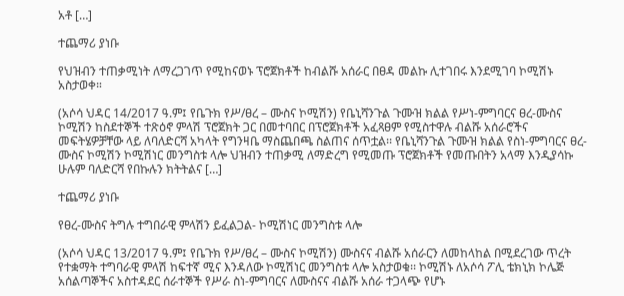አቶ […]

ተጨማሪ ያነቡ

የህዝብን ተጠቃሚነት ለማረጋገጥ የሚከናወኑ ፕሮጀክቶች ከብልሹ አሰራር በፀዳ መልኩ ሊተገበሩ እንደሚገባ ኮሚሽኑ አስታወቀ።

(አሶሳ ህዳር 14/2017 ዓ.ም፤ የቤጉክ የሥ/ፀረ – ሙስና ኮሚሽን) የቤኒሻንጉል ጉሙዝ ክልል የሥነ-ምግባርና ፀረ-ሙስና ኮሚሽን ከስደተኞች ተጽዕኖ ምላሽ ፕሮጀክት ጋር በመተባበር በፕሮጀክቶች አፈጻፀም የሚስተዋሉ ብልሹ አሰራሮችና መፍትሄዎቻቸው ላይ ለባለድርሻ አካላት የግንዛቤ ማስጨበጫ ስልጠና ሰጥቷል፡፡ የቤኒሻንጉል ጉሙዝ ክልል የስነ-ምግባርና ፀረ-ሙስና ኮሚሽን ኮሚሽነር መንግስቱ ላሎ ህዝብን ተጠቃሚ ለማድረግ የሚመጡ ፕሮጀክቶች የመጡበትን አላማ እንዲያሳኩ ሁሉም ባለድርሻ የበኩሉን ክትትልና […]

ተጨማሪ ያነቡ

የፀረ-ሙስና ትግሉ ተግበራዊ ምላሽን ይፈልጋል- ኮሚሽነር መንግስቱ ላሎ

(አሶሳ ህዳር 13/2017 ዓ.ም፤ የቤጉክ የሥ/ፀረ – ሙስና ኮሚሽን) ሙስናና ብልሹ አሰራርን ለመከላከል በሚደረገው ጥረት የተቋማት ተግባራዊ ምላሽ ከፍተኛ ሚና እንዳለው ኮሚሽነር መንግስቱ ላሎ አስታወቁ፡፡ ኮሚሽኑ ለአሶሳ ፖሊ ቴክኒክ ኮሌጅ አሰልጣኞችና አስተዳደር ሰራተኞች የሥራ ስነ-ምግባርና ለሙስናና ብልሹ አሰራ ተጋላጭ የሆኑ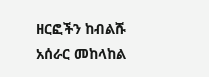ዘርፎችን ከብልሹ አሰራር መከላከል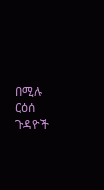በሚሉ ርዕሰ ጉዳዮች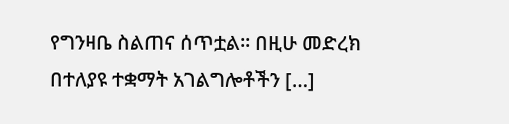የግንዛቤ ስልጠና ሰጥቷል፡፡ በዚሁ መድረክ በተለያዩ ተቋማት አገልግሎቶችን […]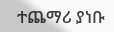ተጨማሪ ያነቡ